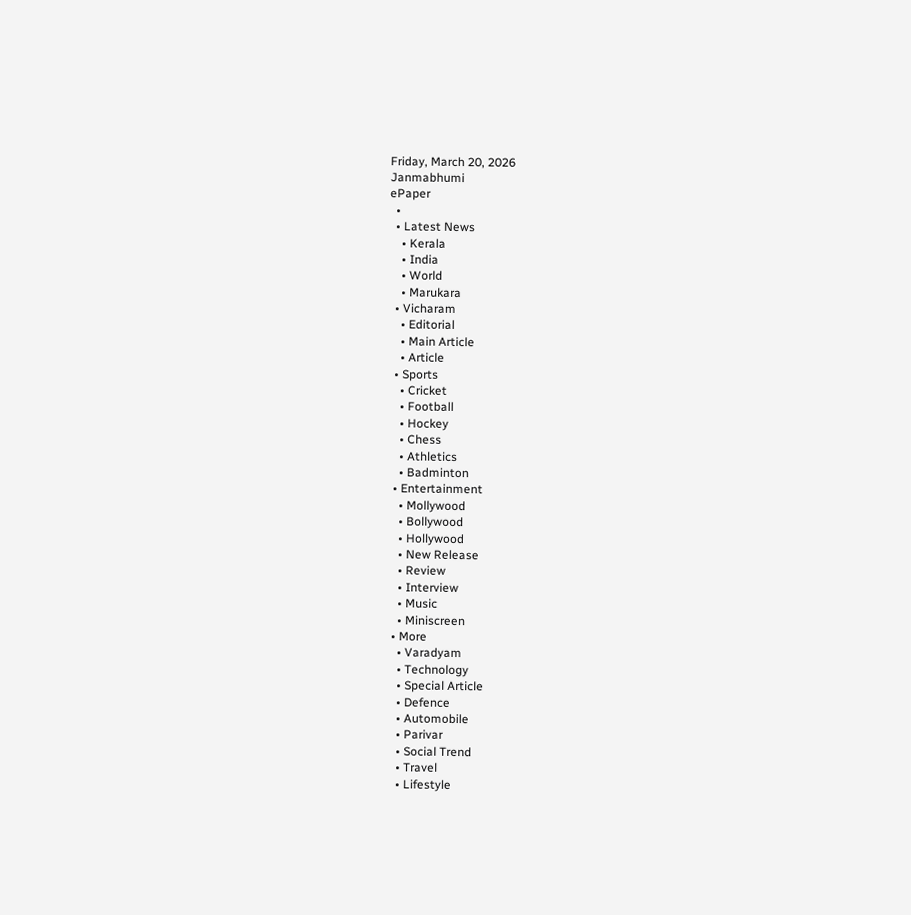Friday, March 20, 2026
Janmabhumi
ePaper
  •
  • Latest News
    • Kerala
    • India
    • World
    • Marukara
  • Vicharam
    • Editorial
    • Main Article
    • Article
  • Sports
    • Cricket
    • Football
    • Hockey
    • Chess
    • Athletics
    • Badminton
  • Entertainment
    • Mollywood
    • Bollywood
    • Hollywood
    • New Release
    • Review
    • Interview
    • Music
    • Miniscreen
  • More
    • Varadyam
    • Technology
    • Special Article
    • Defence
    • Automobile
    • Parivar
    • Social Trend
    • Travel
    • Lifestyle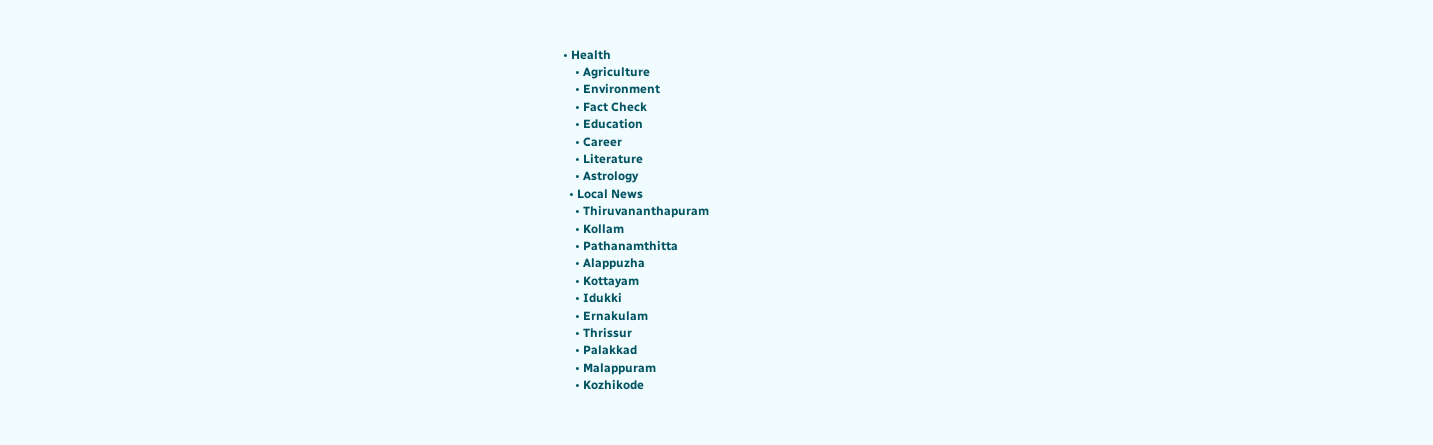• Health
    • Agriculture
    • Environment
    • Fact Check
    • Education
    • Career
    • Literature
    • Astrology
  • Local News
    • Thiruvananthapuram
    • Kollam
    • Pathanamthitta
    • Alappuzha
    • Kottayam
    • Idukki
    • Ernakulam
    • Thrissur
    • Palakkad
    • Malappuram
    • Kozhikode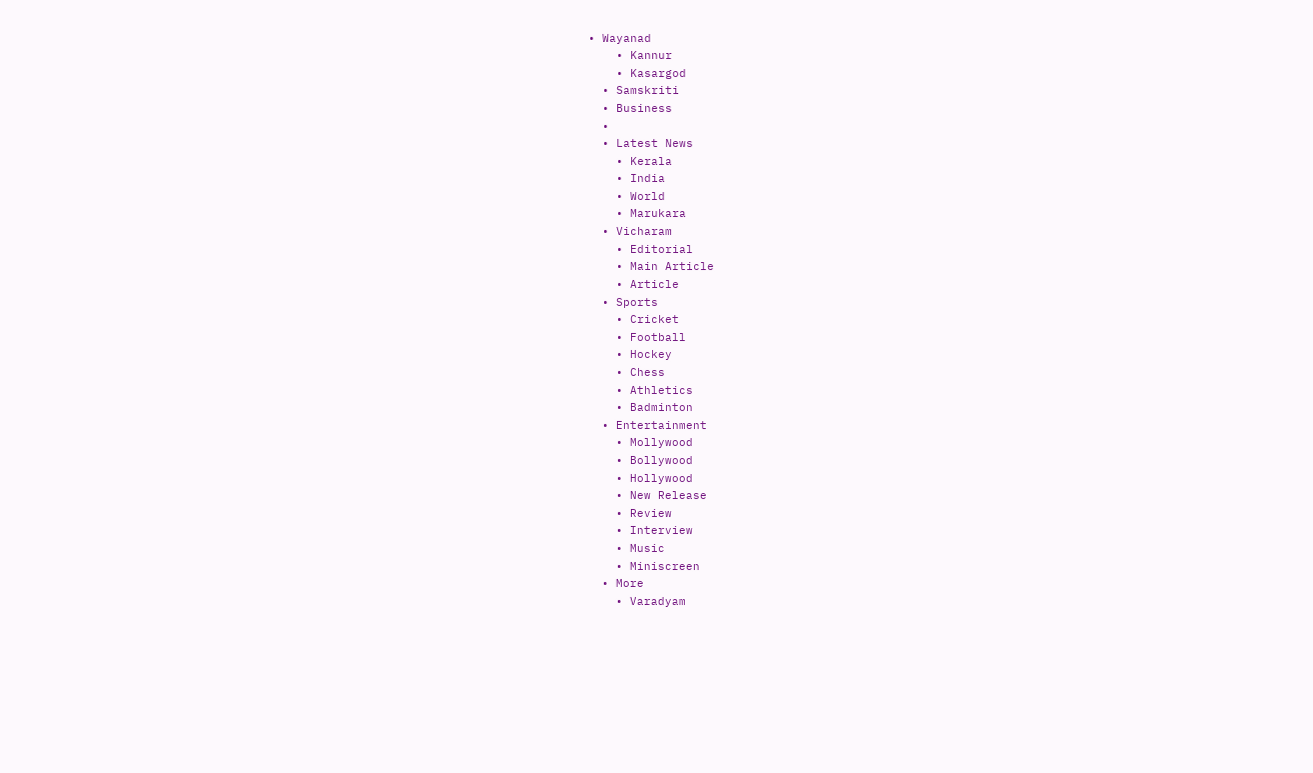• Wayanad
    • Kannur
    • Kasargod
  • Samskriti
  • Business
  •
  • Latest News
    • Kerala
    • India
    • World
    • Marukara
  • Vicharam
    • Editorial
    • Main Article
    • Article
  • Sports
    • Cricket
    • Football
    • Hockey
    • Chess
    • Athletics
    • Badminton
  • Entertainment
    • Mollywood
    • Bollywood
    • Hollywood
    • New Release
    • Review
    • Interview
    • Music
    • Miniscreen
  • More
    • Varadyam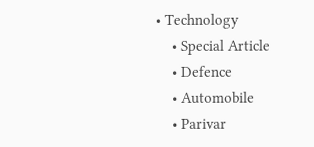• Technology
    • Special Article
    • Defence
    • Automobile
    • Parivar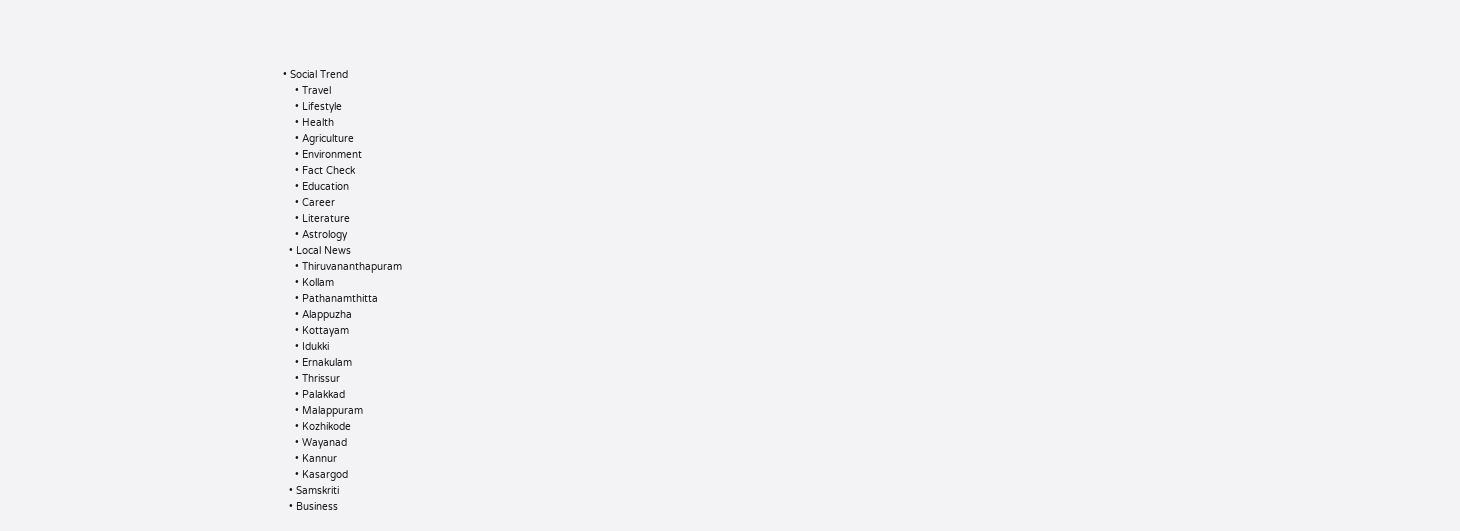• Social Trend
    • Travel
    • Lifestyle
    • Health
    • Agriculture
    • Environment
    • Fact Check
    • Education
    • Career
    • Literature
    • Astrology
  • Local News
    • Thiruvananthapuram
    • Kollam
    • Pathanamthitta
    • Alappuzha
    • Kottayam
    • Idukki
    • Ernakulam
    • Thrissur
    • Palakkad
    • Malappuram
    • Kozhikode
    • Wayanad
    • Kannur
    • Kasargod
  • Samskriti
  • Business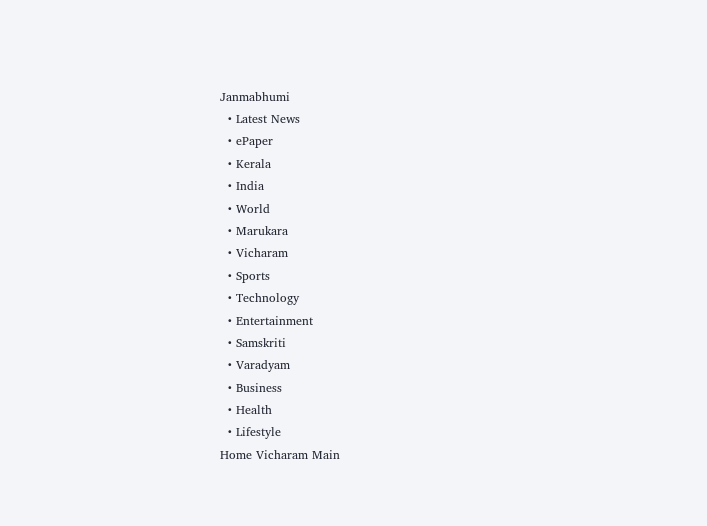Janmabhumi
  • Latest News
  • ePaper
  • Kerala
  • India
  • World
  • Marukara
  • Vicharam
  • Sports
  • Technology
  • Entertainment
  • Samskriti
  • Varadyam
  • Business
  • Health
  • Lifestyle
Home Vicharam Main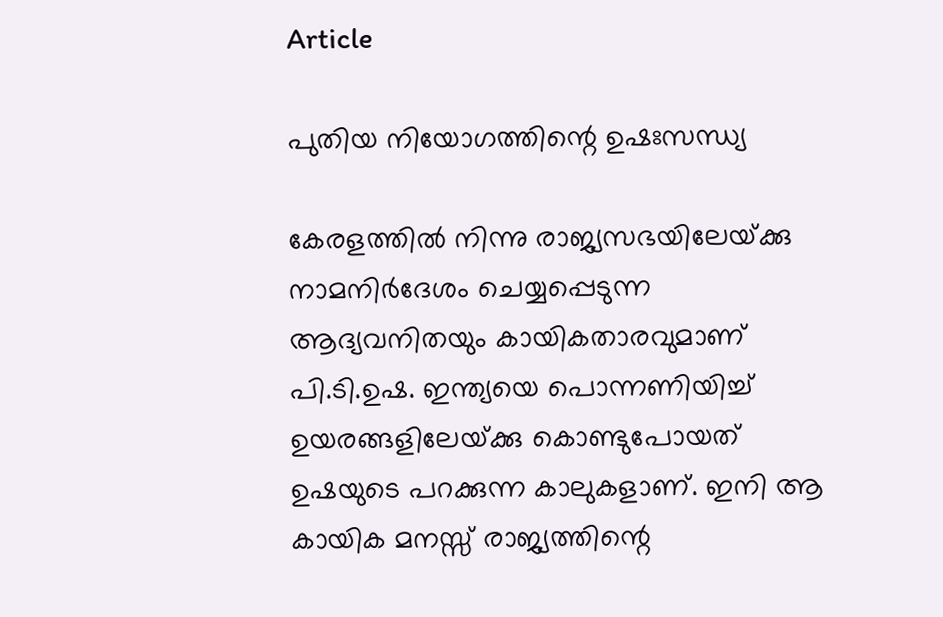Article

പുതിയ നിയോഗത്തിന്റെ ഉഷഃസന്ധ്യ

കേരളത്തില്‍ നിന്നു രാജ്യസഭയിലേയ്‌ക്കു നാമനിര്‍ദേശം ചെയ്യപ്പെടുന്ന ആദ്യവനിതയും കായികതാരവുമാണ് പി.ടി.ഉഷ. ഇന്ത്യയെ പൊന്നണിയിച്ച് ഉയരങ്ങളിലേയ്‌ക്കു കൊണ്ടുപോയത് ഉഷയുടെ പറക്കുന്ന കാലുകളാണ്. ഇനി ആ കായിക മനസ്സ് രാജ്യത്തിന്റെ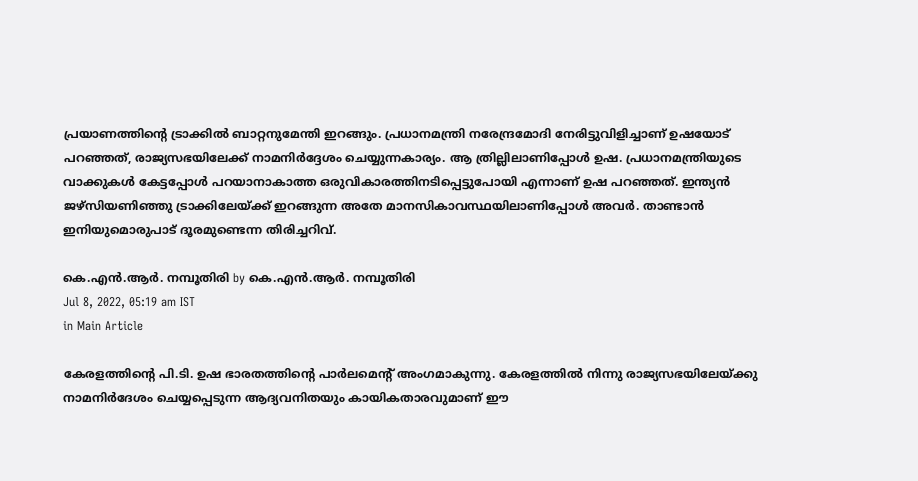പ്രയാണത്തിന്റെ ട്രാക്കില്‍ ബാറ്റനുമേന്തി ഇറങ്ങും. പ്രധാനമന്ത്രി നരേന്ദ്രമോദി നേരിട്ടുവിളിച്ചാണ് ഉഷയോട് പറഞ്ഞത്, രാജ്യസഭയിലേക്ക് നാമനിര്‍ദ്ദേശം ചെയ്യുന്നകാര്യം. ആ ത്രില്ലിലാണിപ്പോള്‍ ഉഷ. പ്രധാനമന്ത്രിയുടെ വാക്കുകള്‍ കേട്ടപ്പോള്‍ പറയാനാകാത്ത ഒരുവികാരത്തിനടിപ്പെട്ടുപോയി എന്നാണ് ഉഷ പറഞ്ഞത്. ഇന്ത്യന്‍ ജഴ്സിയണിഞ്ഞു ട്രാക്കിലേയ്‌ക്ക് ഇറങ്ങുന്ന അതേ മാനസികാവസ്ഥയിലാണിപ്പോള്‍ അവര്‍. താണ്ടാന്‍ ഇനിയുമൊരുപാട് ദൂരമുണ്ടെന്ന തിരിച്ചറിവ്.

കെ.എന്‍.ആര്‍. നമ്പൂതിരി by കെ.എന്‍.ആര്‍. നമ്പൂതിരി
Jul 8, 2022, 05:19 am IST
in Main Article

കേരളത്തിന്റെ പി.ടി. ഉഷ ഭാരതത്തിന്റെ പാര്‍ലമെന്റ് അംഗമാകുന്നു. കേരളത്തില്‍ നിന്നു രാജ്യസഭയിലേയ്‌ക്കു നാമനിര്‍ദേശം ചെയ്യപ്പെടുന്ന ആദ്യവനിതയും കായികതാരവുമാണ് ഈ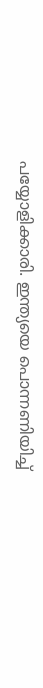പയ്യോളിക്കാരി. ഇന്ത്യയെ പൊന്നണിയിച്ച്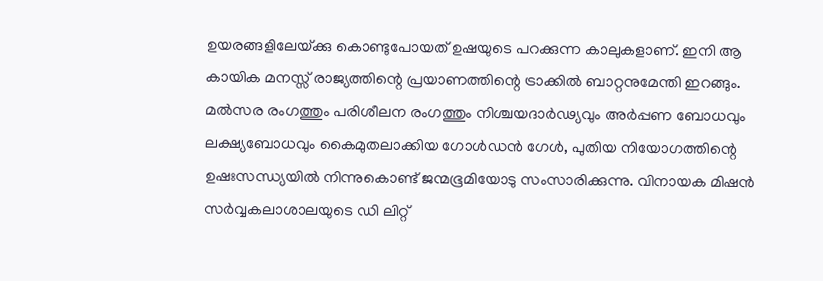ഉയരങ്ങളിലേയ്‌ക്കു കൊണ്ടുപോയത് ഉഷയുടെ പറക്കുന്ന കാലുകളാണ്. ഇനി ആ കായിക മനസ്സ് രാജ്യത്തിന്റെ പ്രയാണത്തിന്റെ ട്രാക്കില്‍ ബാറ്റനുമേന്തി ഇറങ്ങും. മല്‍സര രംഗത്തും പരിശീലന രംഗത്തും നിശ്ചയദാര്‍ഢ്യവും അര്‍പ്പണ ബോധവും ലക്ഷ്യബോധവും കൈമുതലാക്കിയ ഗോള്‍ഡന്‍ ഗേള്‍, പുതിയ നിയോഗത്തിന്റെ ഉഷഃസന്ധ്യയില്‍ നിന്നുകൊണ്ട് ജന്മഭൂമിയോടു സംസാരിക്കുന്നു. വിനായക മിഷന്‍ സര്‍വ്വകലാശാലയുടെ ഡി ലിറ്റ്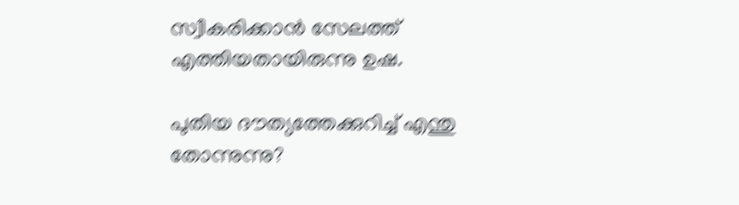സ്വീകരിക്കാന്‍ സേലത്ത് എത്തിയതായിരുന്നു ഉഷ.

പുതിയ ദൗത്യത്തേക്കുറിച്ച് എന്തു തോന്നുന്നു?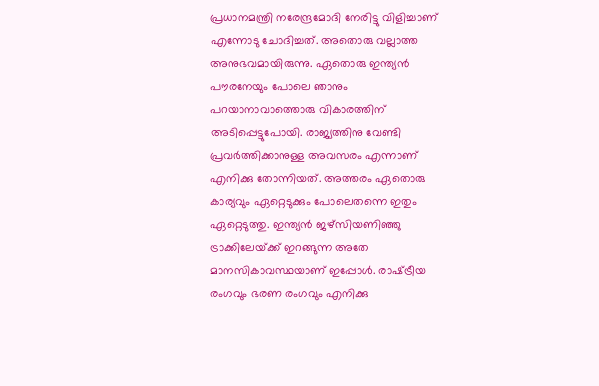പ്രധാനമന്ത്രി നരേന്ദ്രമോദി നേരിട്ടു വിളിച്ചാണ് എന്നോടു ചോദിച്ചത്. അതൊരു വല്ലാത്ത അനുഭവമായിരുന്നു. ഏതൊരു ഇന്ത്യന്‍ പൗരനേയും പോലെ ഞാനും പറയാനാവാത്തൊരു വികാരത്തിന് അടിപ്പെട്ടുപോയി. രാജ്യത്തിനു വേണ്ടി പ്രവര്‍ത്തിക്കാനുള്ള അവസരം എന്നാണ് എനിക്കു തോന്നിയത്. അത്തരം ഏതൊരു കാര്യവും ഏറ്റെടുക്കും പോലെതന്നെ ഇതും ഏറ്റെടുത്തു. ഇന്ത്യന്‍ ജഴ്സിയണിഞ്ഞു ട്രാക്കിലേയ്‌ക്ക് ഇറങ്ങുന്ന അതേ മാനസികാവസ്ഥയാണ് ഇപ്പോള്‍. രാഷ്‌ട്രീയ രംഗവും ഭരണ രംഗവും എനിക്കു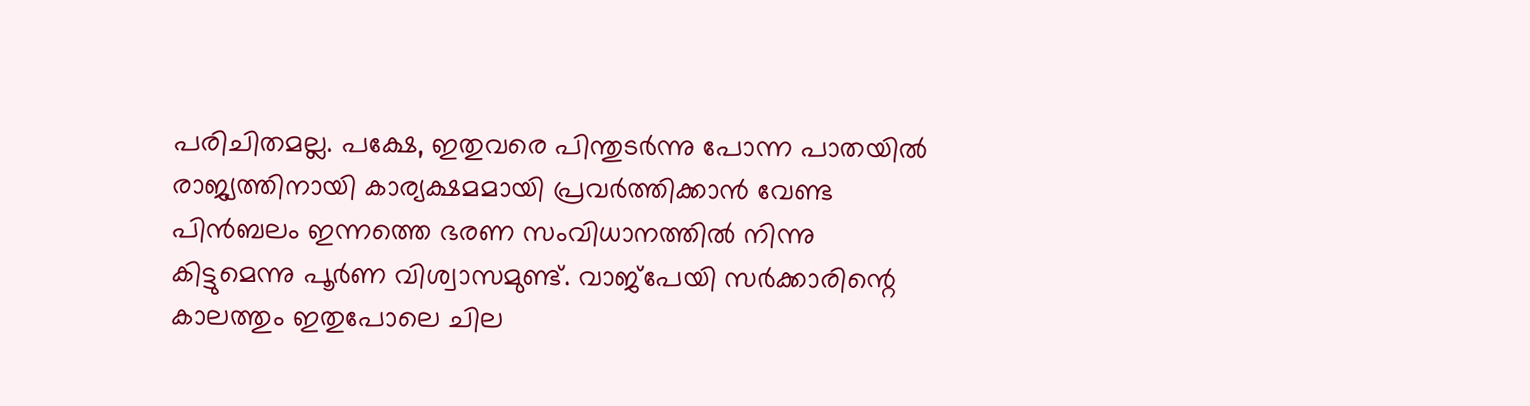പരിചിതമല്ല. പക്ഷേ, ഇതുവരെ പിന്തുടര്‍ന്നു പോന്ന പാതയില്‍ രാജ്യത്തിനായി കാര്യക്ഷമമായി പ്രവര്‍ത്തിക്കാന്‍ വേണ്ട പിന്‍ബലം ഇന്നത്തെ ഭരണ സംവിധാനത്തില്‍ നിന്നു കിട്ടുമെന്നു പൂര്‍ണ വിശ്വാസമുണ്ട്. വാജ്പേയി സര്‍ക്കാരിന്റെ കാലത്തും ഇതുപോലെ ചില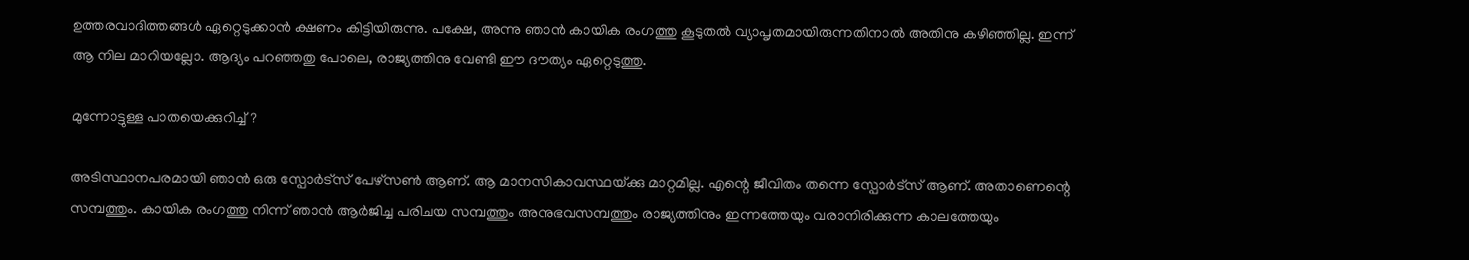ഉത്തരവാദിത്തങ്ങള്‍ ഏറ്റെടുക്കാന്‍ ക്ഷണം കിട്ടിയിരുന്നു. പക്ഷേ, അന്നു ഞാന്‍ കായിക രംഗത്തു കൂടുതല്‍ വ്യാപൃതമായിരുന്നതിനാല്‍ അതിനു കഴിഞ്ഞില്ല. ഇന്ന് ആ നില മാറിയല്ലോ. ആദ്യം പറഞ്ഞതു പോലെ, രാജ്യത്തിനു വേണ്ടി ഈ ദൗത്യം ഏറ്റെടുത്തു.

മുന്നോട്ടുള്ള പാതയെക്കുറിച്ച്?

അടിസ്ഥാനപരമായി ഞാന്‍ ഒരു സ്പോര്‍ട്സ് പേഴ്സണ്‍ ആണ്. ആ മാനസികാവസ്ഥയ്‌ക്കു മാറ്റമില്ല. എന്റെ ജീവിതം തന്നെ സ്പോര്‍ട്സ് ആണ്. അതാണെന്റെ സമ്പത്തും. കായിക രംഗത്തു നിന്ന് ഞാന്‍ ആര്‍ജിച്ച പരിചയ സമ്പത്തും അനുഭവസമ്പത്തും രാജ്യത്തിനും ഇന്നത്തേയും വരാനിരിക്കുന്ന കാലത്തേയും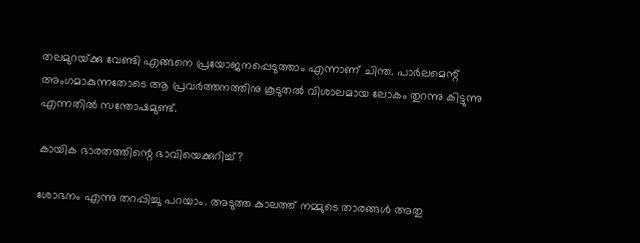തലമുറയ്‌ക്കു വേണ്ടി എങ്ങനെ പ്രയോജനപ്പെടുത്താം എന്നാണ് ചിന്ത. പാര്‍ലമെന്റ് അംഗമാകുന്നതോടെ ആ പ്രവര്‍ത്തനത്തിനു കൂടുതല്‍ വിശാലമായ ലോകം തുറന്നു കിട്ടുന്നു എന്നതില്‍ സന്തോഷമുണ്ട്.

കായിക ഭാരതത്തിന്റെ ഭാവിയെക്കുറിച്ച്?

ശോഭനം എന്നു തറപ്പിച്ചു പറയാം. അടുത്ത കാലത്ത് നമ്മുടെ താരങ്ങള്‍ അതു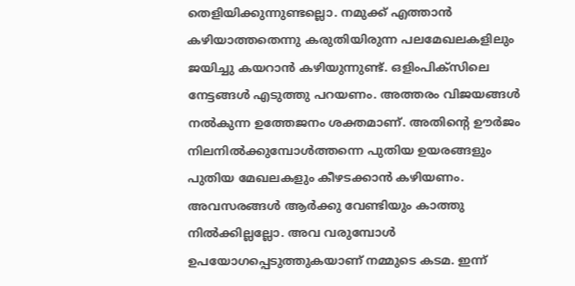തെളിയിക്കുന്നുണ്ടല്ലൊ. നമുക്ക് എത്താന്‍ കഴിയാത്തതെന്നു കരുതിയിരുന്ന പലമേഖലകളിലും ജയിച്ചു കയറാന്‍ കഴിയുന്നുണ്ട്. ഒളിംപിക്സിലെ നേട്ടങ്ങള്‍ എടുത്തു പറയണം. അത്തരം വിജയങ്ങള്‍ നല്‍കുന്ന ഉത്തേജനം ശക്തമാണ്. അതിന്റെ ഊര്‍ജം നിലനില്‍ക്കുമ്പോള്‍ത്തന്നെ പുതിയ ഉയരങ്ങളും പുതിയ മേഖലകളും കീഴടക്കാന്‍ കഴിയണം. അവസരങ്ങള്‍ ആര്‍ക്കു വേണ്ടിയും കാത്തു നില്‍ക്കില്ലല്ലോ. അവ വരുമ്പോള്‍ ഉപയോഗപ്പെടുത്തുകയാണ് നമ്മുടെ കടമ. ഇന്ന്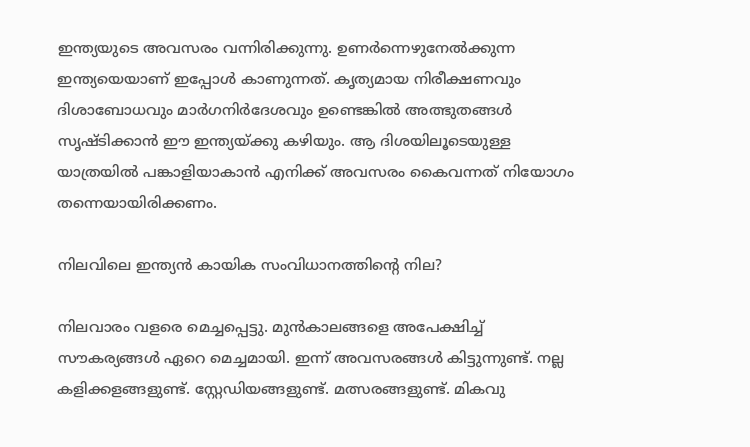ഇന്ത്യയുടെ അവസരം വന്നിരിക്കുന്നു. ഉണര്‍ന്നെഴുനേല്‍ക്കുന്ന ഇന്ത്യയെയാണ് ഇപ്പോള്‍ കാണുന്നത്. കൃത്യമായ നിരീക്ഷണവും ദിശാബോധവും മാര്‍ഗനിര്‍ദേശവും ഉണ്ടെങ്കില്‍ അത്ഭുതങ്ങള്‍ സൃഷ്ടിക്കാന്‍ ഈ ഇന്ത്യയ്‌ക്കു കഴിയും. ആ ദിശയിലൂടെയുള്ള യാത്രയില്‍ പങ്കാളിയാകാന്‍ എനിക്ക് അവസരം കൈവന്നത് നിയോഗം തന്നെയായിരിക്കണം.

നിലവിലെ ഇന്ത്യന്‍ കായിക സംവിധാനത്തിന്റെ നില?

നിലവാരം വളരെ മെച്ചപ്പെട്ടു. മുന്‍കാലങ്ങളെ അപേക്ഷിച്ച് സൗകര്യങ്ങള്‍ ഏറെ മെച്ചമായി. ഇന്ന് അവസരങ്ങള്‍ കിട്ടുന്നുണ്ട്. നല്ല കളിക്കളങ്ങളുണ്ട്. സ്റ്റേഡിയങ്ങളുണ്ട്. മത്സരങ്ങളുണ്ട്. മികവു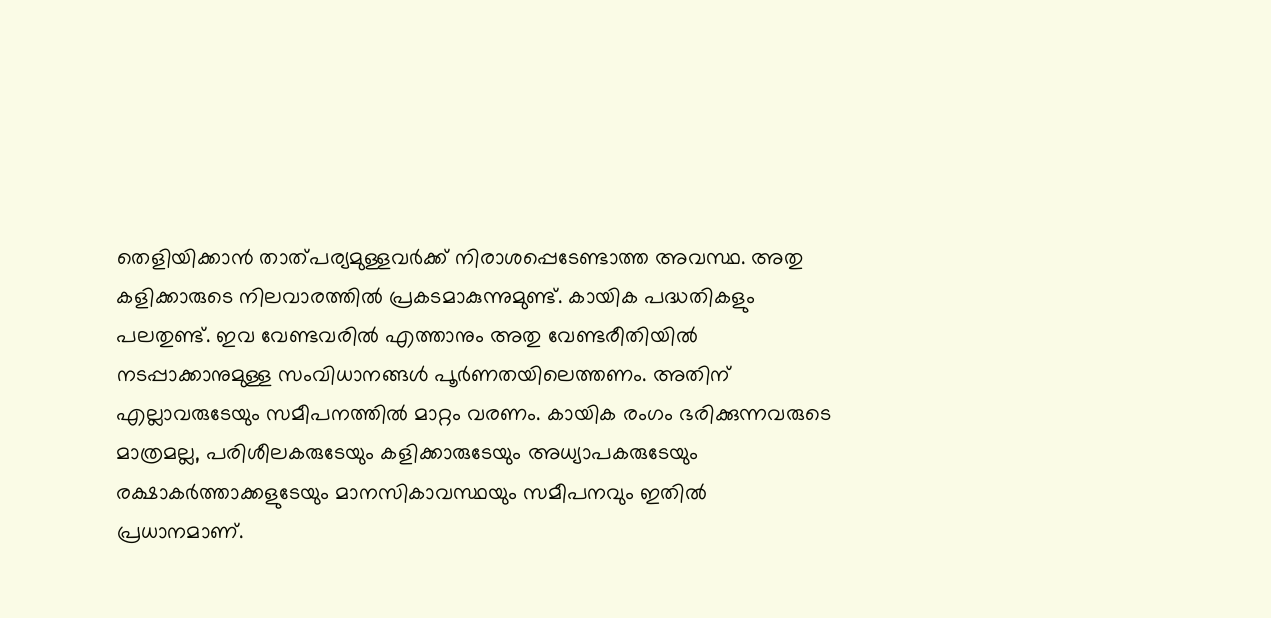തെളിയിക്കാന്‍ താത്പര്യമുള്ളവര്‍ക്ക് നിരാശപ്പെടേണ്ടാത്ത അവസ്ഥ. അതു കളിക്കാരുടെ നിലവാരത്തില്‍ പ്രകടമാകുന്നുമുണ്ട്. കായിക പദ്ധതികളും പലതുണ്ട്. ഇവ വേണ്ടവരില്‍ എത്താനും അതു വേണ്ടരീതിയില്‍ നടപ്പാക്കാനുമുള്ള സംവിധാനങ്ങള്‍ പൂര്‍ണതയിലെത്തണം. അതിന് എല്ലാവരുടേയും സമീപനത്തില്‍ മാറ്റം വരണം. കായിക രംഗം ഭരിക്കുന്നവരുടെ മാത്രമല്ല, പരിശീലകരുടേയും കളിക്കാരുടേയും അധ്യാപകരുടേയും രക്ഷാകര്‍ത്താക്കളുടേയും മാനസികാവസ്ഥയും സമീപനവും ഇതില്‍ പ്രധാനമാണ്.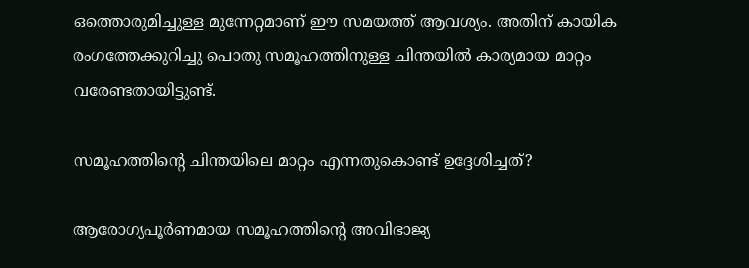ഒത്തൊരുമിച്ചുള്ള മുന്നേറ്റമാണ് ഈ സമയത്ത് ആവശ്യം. അതിന് കായിക രംഗത്തേക്കുറിച്ചു പൊതു സമൂഹത്തിനുള്ള ചിന്തയില്‍ കാര്യമായ മാറ്റം വരേണ്ടതായിട്ടുണ്ട്.

സമൂഹത്തിന്റെ ചിന്തയിലെ മാറ്റം എന്നതുകൊണ്ട് ഉദ്ദേശിച്ചത്?

ആരോഗ്യപൂര്‍ണമായ സമൂഹത്തിന്റെ അവിഭാജ്യ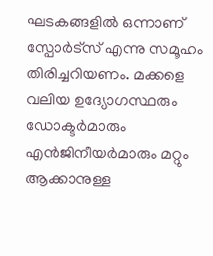ഘടകങ്ങളില്‍ ഒന്നാണ് സ്പോര്‍ട്സ് എന്നു സമൂഹം തിരിച്ചറിയണം. മക്കളെ വലിയ ഉദ്യോഗസ്ഥരും ഡോക്ടര്‍മാരും എന്‍ജിനീയര്‍മാരും മറ്റും ആക്കാനുള്ള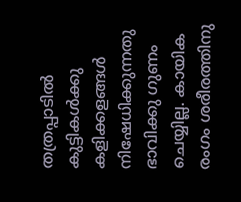തത്രപ്പാടില്‍ കുട്ടികള്‍ക്കു കളിക്കളങ്ങള്‍ നിഷേധിക്കുന്നതു ഭാവിക്കു ഗുണം ചെയ്യില്ല. കായിക രംഗം ശരീരത്തിനു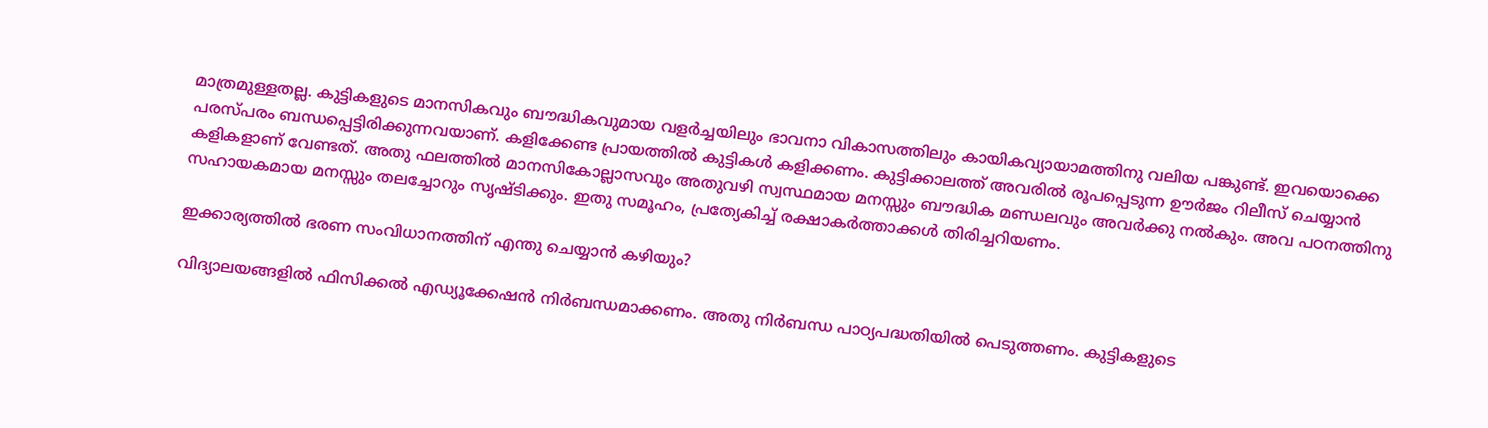മാത്രമുള്ളതല്ല. കുട്ടികളുടെ മാനസികവും ബൗദ്ധികവുമായ വളര്‍ച്ചയിലും ഭാവനാ വികാസത്തിലും കായികവ്യായാമത്തിനു വലിയ പങ്കുണ്ട്. ഇവയൊക്കെ പരസ്പരം ബന്ധപ്പെട്ടിരിക്കുന്നവയാണ്. കളിക്കേണ്ട പ്രായത്തില്‍ കുട്ടികള്‍ കളിക്കണം. കുട്ടിക്കാലത്ത് അവരില്‍ രൂപപ്പെടുന്ന ഊര്‍ജം റിലീസ് ചെയ്യാന്‍ കളികളാണ് വേണ്ടത്. അതു ഫലത്തില്‍ മാനസികോല്ലാസവും അതുവഴി സ്വസ്ഥമായ മനസ്സും ബൗദ്ധിക മണ്ഡലവും അവര്‍ക്കു നല്‍കും. അവ പഠനത്തിനു സഹായകമായ മനസ്സും തലച്ചോറും സൃഷ്ടിക്കും. ഇതു സമൂഹം, പ്രത്യേകിച്ച് രക്ഷാകര്‍ത്താക്കള്‍ തിരിച്ചറിയണം.

ഇക്കാര്യത്തില്‍ ഭരണ സംവിധാനത്തിന് എന്തു ചെയ്യാന്‍ കഴിയും?

വിദ്യാലയങ്ങളില്‍ ഫിസിക്കല്‍ എഡ്യൂക്കേഷന്‍ നിര്‍ബന്ധമാക്കണം. അതു നിര്‍ബന്ധ പാഠ്യപദ്ധതിയില്‍ പെടുത്തണം. കുട്ടികളുടെ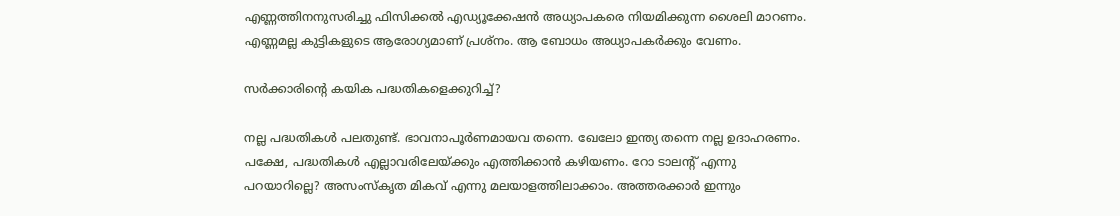എണ്ണത്തിനനുസരിച്ചു ഫിസിക്കല്‍ എഡ്യൂക്കേഷന്‍ അധ്യാപകരെ നിയമിക്കുന്ന ശൈലി മാറണം. എണ്ണമല്ല കുട്ടികളുടെ ആരോഗ്യമാണ് പ്രശ്നം. ആ ബോധം അധ്യാപകര്‍ക്കും വേണം.

സര്‍ക്കാരിന്റെ കയിക പദ്ധതികളെക്കുറിച്ച്?

നല്ല പദ്ധതികള്‍ പലതുണ്ട്. ഭാവനാപൂര്‍ണമായവ തന്നെ. ഖേലോ ഇന്ത്യ തന്നെ നല്ല ഉദാഹരണം. പക്ഷേ, പദ്ധതികള്‍ എല്ലാവരിലേയ്‌ക്കും എത്തിക്കാന്‍ കഴിയണം. റോ ടാലന്റ് എന്നു പറയാറില്ലെ? അസംസ്‌കൃത മികവ് എന്നു മലയാളത്തിലാക്കാം. അത്തരക്കാര്‍ ഇന്നും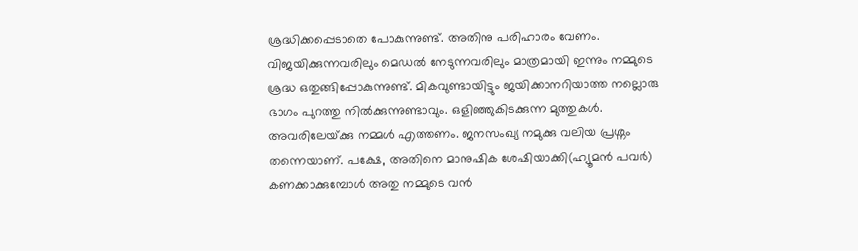ശ്രദ്ധിക്കപ്പെടാതെ പോകുന്നുണ്ട്. അതിനു പരിഹാരം വേണം. വിജയിക്കുന്നവരിലും മെഡല്‍ നേടുന്നവരിലും മാത്രമായി ഇന്നും നമ്മുടെ ശ്രദ്ധ ഒതുങ്ങിപ്പോകുന്നുണ്ട്. മികവുണ്ടായിട്ടും ജയിക്കാനറിയാത്ത നല്ലൊരു ഭാഗം പുറത്തു നില്‍ക്കുന്നുണ്ടാവും. ഒളിഞ്ഞുകിടക്കുന്ന മുത്തുകള്‍. അവരിലേയ്‌ക്കു നമ്മള്‍ എത്തണം. ജനസംഖ്യ നമുക്കു വലിയ പ്രശ്നം തന്നെയാണ്. പക്ഷേ, അതിനെ മാനുഷിക ശേഷിയാക്കി(ഹ്യൂമന്‍ പവര്‍) കണക്കാക്കുമ്പോള്‍ അതു നമ്മുടെ വന്‍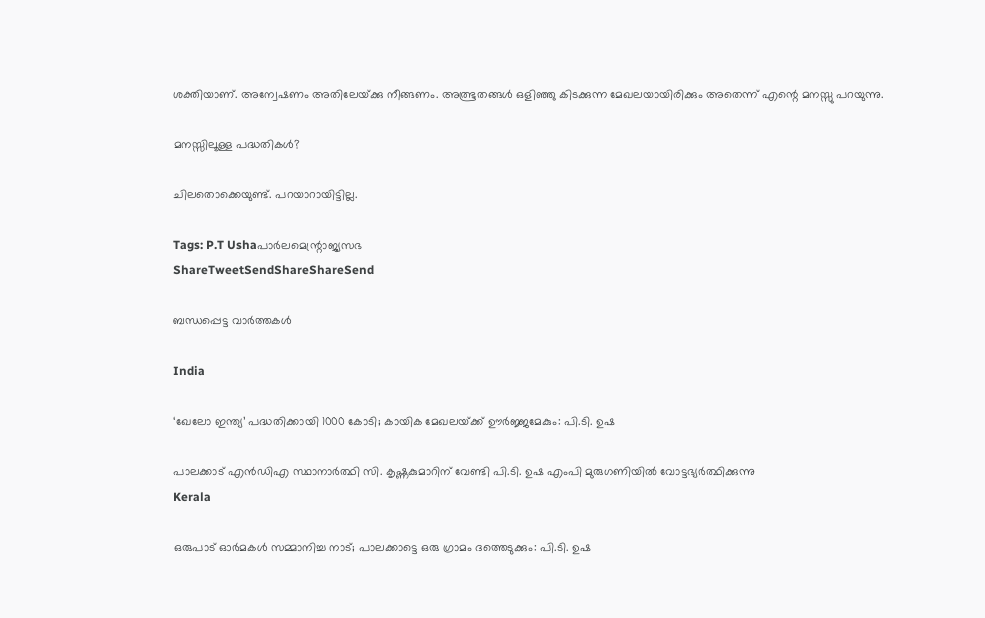ശക്തിയാണ്. അന്വേഷണം അതിലേയ്‌ക്കു നീങ്ങണം. അത്ഭൂതങ്ങള്‍ ഒളിഞ്ഞു കിടക്കുന്ന മേഖലയായിരിക്കും അതെന്ന് എന്റെ മനസ്സു പറയുന്നു.

മനസ്സിലൂള്ള പദ്ധതികള്‍?

ചിലതൊക്കെയുണ്ട്. പറയാറായിട്ടില്ല.

Tags: P.T Ushaപാര്‍ലമെന്റ്രാജ്യസഭ
ShareTweetSendShareShareSend

ബന്ധപ്പെട്ട വാര്‍ത്തകള്‍

India

‘ഖേലോ ഇന്ത്യ’ പദ്ധതിക്കായി 1000 കോടി; കായിക മേഖലയ്‌ക്ക് ഊര്‍ജ്ജമേകും: പി.ടി. ഉഷ

പാലക്കാട് എന്‍ഡിഎ സ്ഥാനാര്‍ത്ഥി സി. കൃഷ്ണകുമാറിന് വേണ്ടി പി.ടി. ഉഷ എംപി മുരുഗണിയില്‍ വോട്ടഭ്യര്‍ത്ഥിക്കുന്നു
Kerala

ഒരുപാട് ഓര്‍മകള്‍ സമ്മാനിച്ച നാട്; പാലക്കാട്ടെ ഒരു ഗ്രാമം ദത്തെടുക്കും: പി.ടി. ഉഷ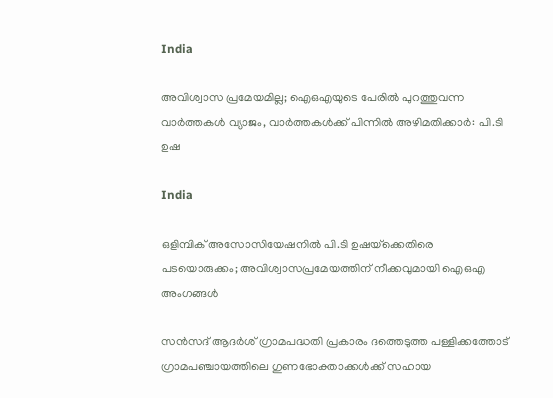India

അവിശ്വാസ പ്രമേയമില്ല; ഐഒഎയുടെ പേരില്‍ പുറത്തുവന്ന വാർത്തകൾ വ്യാജം, വാർത്തകൾക്ക് പിന്നിൽ അഴിമതിക്കാർ: പി.ടി ഉഷ

India

ഒളിമ്പിക് അസോസിയേഷനിൽ പി.ടി ഉഷയ്‌ക്കെതിരെ പടയൊരുക്കം; അവിശ്വാസപ്രമേയത്തിന് നീക്കവുമായി ഐഒഎ അംഗങ്ങൾ

സന്‍സദ് ആദര്‍ശ് ഗ്രാമപദ്ധതി പ്രകാരം ദത്തെടുത്ത പള്ളിക്കത്തോട് ഗ്രാമപഞ്ചായത്തിലെ ഗുണഭോക്താക്കള്‍ക്ക് സഹായ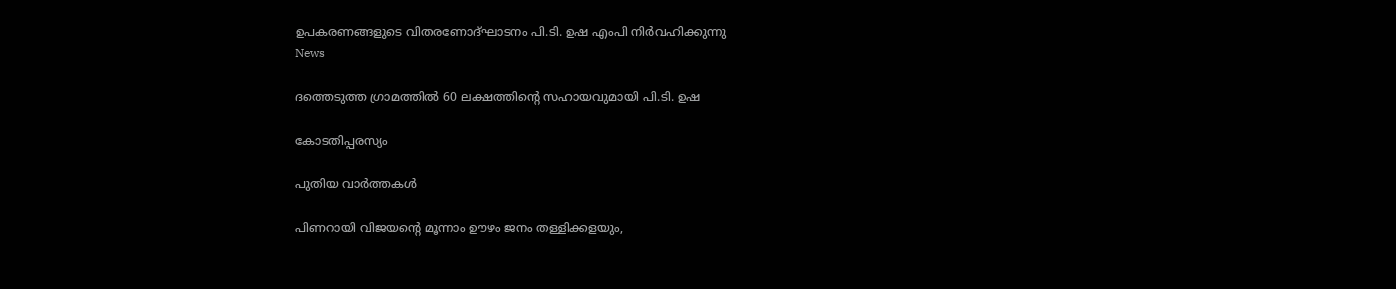ഉപകരണങ്ങളുടെ വിതരണോദ്ഘാടനം പി.ടി. ഉഷ എംപി നിര്‍വഹിക്കുന്നു
News

ദത്തെടുത്ത ഗ്രാമത്തില്‍ 60 ലക്ഷത്തിന്റെ സഹായവുമായി പി.ടി. ഉഷ

കോടതിപ്പരസ്യം

പുതിയ വാര്‍ത്തകള്‍

പിണറായി വിജയന്റെ മൂന്നാം ഊഴം ജനം തള്ളിക്കളയും,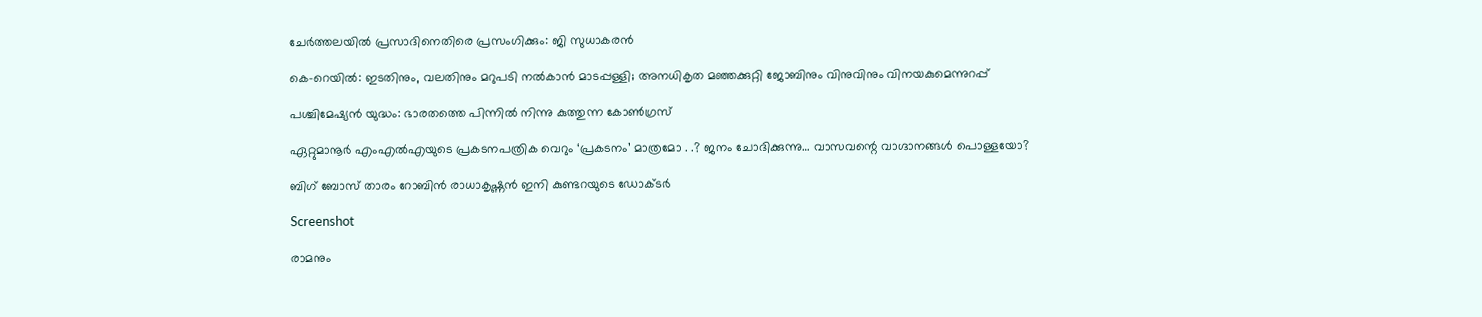ചേർത്തലയിൽ പ്രസാദിനെതിരെ പ്രസംഗിക്കും: ജി സുധാകരൻ

കെ-റെയില്‍: ഇടതിനും, വലതിനും മറുപടി നല്‍കാന്‍ മാടപ്പള്ളി; അനധികൃത മഞ്ഞക്കുറ്റി ജോബിനും വിനുവിനും വിനയകുമെന്നുറപ്പ്

പശ്ചിമേഷ്യന്‍ യുദ്ധം: ഭാരതത്തെ പിന്നില്‍ നിന്നു കുത്തുന്ന കോണ്‍ഗ്രസ്

ഏറ്റുമാനൂര്‍ എംഎല്‍എയുടെ പ്രകടനപത്രിക വെറും ‘പ്രകടനം’ മാത്രമോ . .? ജനം ചോദിക്കുന്നു… വാസവന്റെ വാഗ്ദാനങ്ങള്‍ പൊള്ളയോ?

ബിഗ് ബോസ് താരം റോബിന്‍ രാധാകൃഷ്ണൻ ഇനി കുണ്ടറയുടെ ഡോക്ടര്‍

Screenshot

രാമനും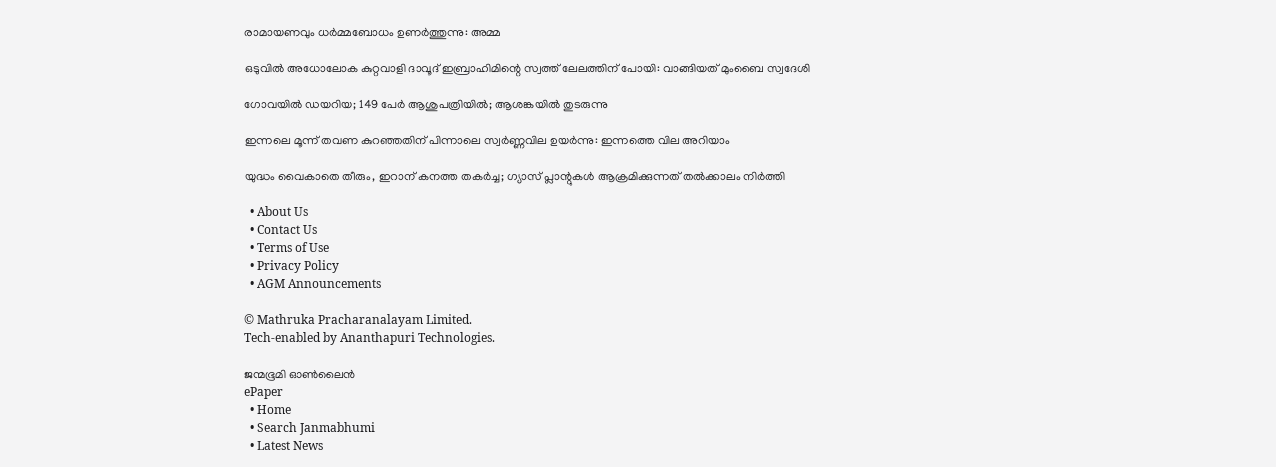രാമായണവും ധർമ്മബോധം ഉണർത്തുന്നു: അമ്മ

ഒടുവിൽ അധോലോക കുറ്റവാളി ദാവൂദ് ഇബ്രാഹിമിന്റെ സ്വത്ത് ലേലത്തിന് പോയി: വാങ്ങിയത് മുംബൈ സ്വദേശി

ഗോവയിൽ ഡയറിയ; 149 പേർ ആശുപത്രിയിൽ; ആശങ്കയിൽ തുടരുന്നു

ഇന്നലെ മൂന്ന് തവണ കുറഞ്ഞതിന് പിന്നാലെ സ്വർണ്ണവില ഉയർന്നു: ഇന്നത്തെ വില അറിയാം

യുദ്ധം വൈകാതെ തീരും, ഇറാന് കനത്ത തകർച്ച; ഗ്യാസ് പ്ലാന്റുകൾ ആക്രമിക്കുന്നത് തൽക്കാലം നിർത്തി

  • About Us
  • Contact Us
  • Terms of Use
  • Privacy Policy
  • AGM Announcements

© Mathruka Pracharanalayam Limited.
Tech-enabled by Ananthapuri Technologies.

ജന്മഭൂമി ഓണ്‍ലൈന്‍
ePaper
  • Home
  • Search Janmabhumi
  • Latest News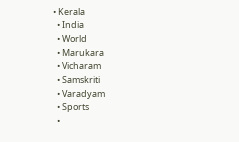• Kerala
  • India
  • World
  • Marukara
  • Vicharam
  • Samskriti
  • Varadyam
  • Sports
  •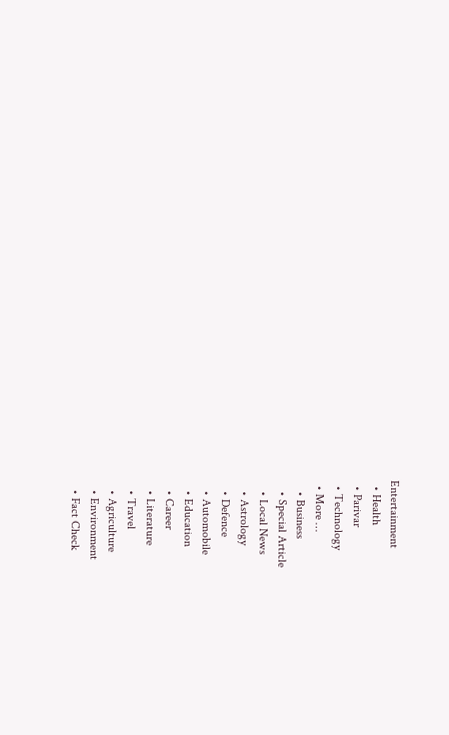Entertainment
  • Health
  • Parivar
  • Technology
  • More …
    • Business
    • Special Article
    • Local News
    • Astrology
    • Defence
    • Automobile
    • Education
    • Career
    • Literature
    • Travel
    • Agriculture
    • Environment
    • Fact Check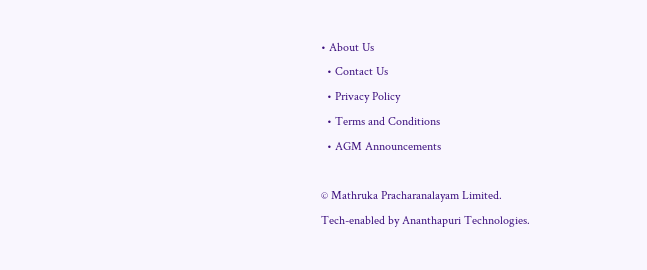• About Us
  • Contact Us
  • Privacy Policy
  • Terms and Conditions
  • AGM Announcements

© Mathruka Pracharanalayam Limited.
Tech-enabled by Ananthapuri Technologies.